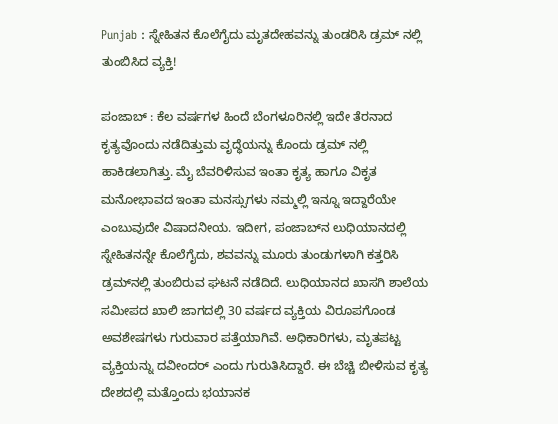Punjab : ಸ್ನೇಹಿತನ ಕೊಲೆಗೈದು ಮೃತದೇಹವನ್ನು ತುಂಡರಿಸಿ ಡ್ರಮ್ ನಲ್ಲಿ ತುಂಬಿಸಿದ ವ್ಯಕ್ತಿ!

ಪಂಜಾಬ್ : ಕೆಲ ವರ್ಷಗಳ ಹಿಂದೆ ಬೆಂಗಳೂರಿನಲ್ಲಿ ಇದೇ ತೆರನಾದ ಕೃತ್ಯವೊಂದು ನಡೆದಿತ್ತುಮ ವೃದ್ಧೆಯನ್ನು ಕೊಂದು ಡ್ರಮ್ ನಲ್ಲಿ ಹಾಕಿಡಲಾಗಿತ್ತು. ಮೈ ಬೆವರಿಳಿಸುವ ಇಂತಾ ಕೃತ್ಯ ಹಾಗೂ ವಿಕೃತ ಮನೋಭಾವದ ಇಂತಾ ಮನಸ್ಸುಗಳು ನಮ್ಮಲ್ಲಿ ಇನ್ನೂ ಇದ್ದಾರೆಯೇ ಎಂಬುವುದೇ ವಿಷಾದನೀಯ. ಇದೀಗ, ಪಂಜಾಬ್‌ನ ಲುಧಿಯಾನದಲ್ಲಿ ಸ್ನೇಹಿತನನ್ನೇ ಕೊಲೆಗೈದು, ಶವವನ್ನು ಮೂರು ತುಂಡುಗಳಾಗಿ ಕತ್ತರಿಸಿ ಡ್ರಮ್‌ನಲ್ಲಿ ತುಂಬಿರುವ ಘಟನೆ ನಡೆದಿದೆ. ಲುಧಿಯಾನದ ಖಾಸಗಿ ಶಾಲೆಯ ಸಮೀಪದ ಖಾಲಿ ಜಾಗದಲ್ಲಿ 30 ವರ್ಷದ ವ್ಯಕ್ತಿಯ ವಿರೂಪಗೊಂಡ ಅವಶೇಷಗಳು ಗುರುವಾರ ಪತ್ತೆಯಾಗಿವೆ. ಅಧಿಕಾರಿಗಳು, ಮೃತಪಟ್ಟ ವ್ಯಕ್ತಿಯನ್ನು ದವೀಂದರ್ ಎಂದು ಗುರುತಿಸಿದ್ದಾರೆ. ಈ ಬೆಚ್ಚಿ ಬೀಳಿಸುವ ಕೃತ್ಯ ದೇಶದಲ್ಲಿ ಮತ್ತೊಂದು ಭಯಾನಕ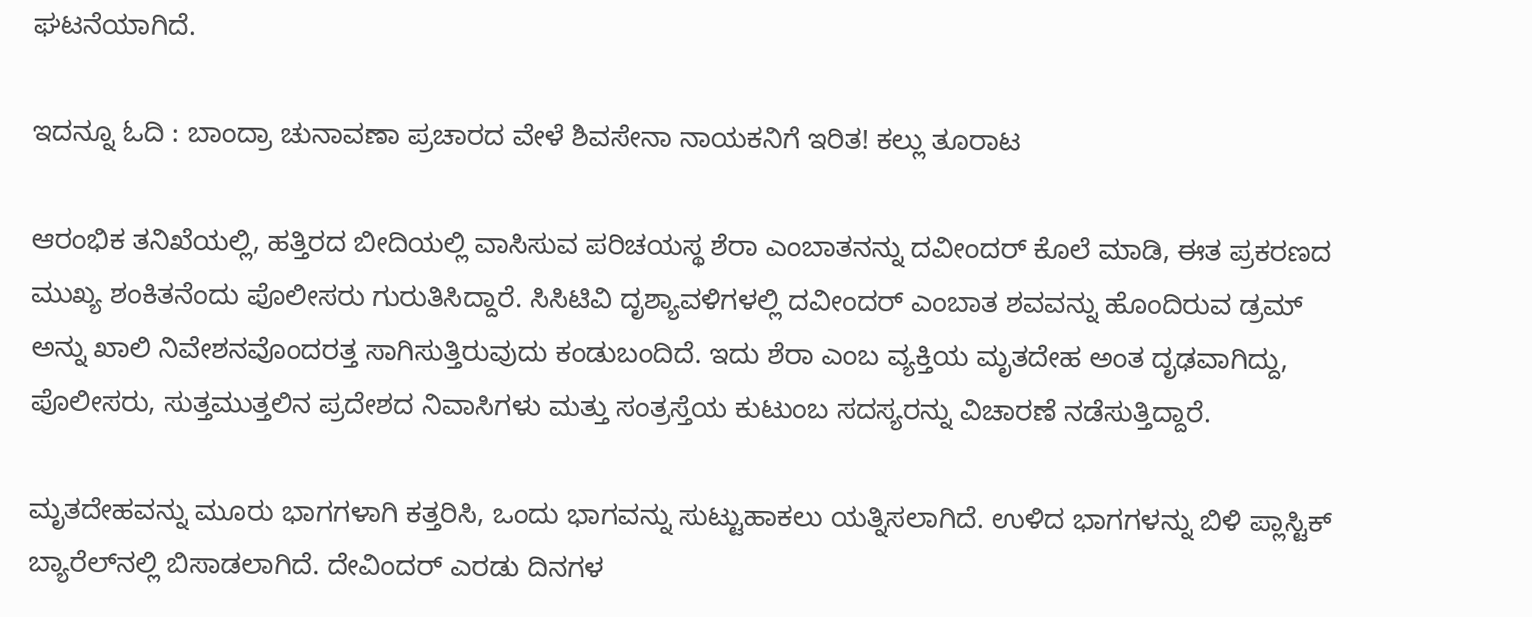ಘಟನೆಯಾಗಿದೆ.

ಇದನ್ನೂ ಓದಿ : ಬಾಂದ್ರಾ ಚುನಾವಣಾ ಪ್ರಚಾರದ ವೇಳೆ ಶಿವಸೇನಾ ನಾಯಕನಿಗೆ ಇರಿತ! ಕಲ್ಲು ತೂರಾಟ

ಆರಂಭಿಕ ತನಿಖೆಯಲ್ಲಿ, ಹತ್ತಿರದ ಬೀದಿಯಲ್ಲಿ ವಾಸಿಸುವ ಪರಿಚಯಸ್ಥ ಶೆರಾ ಎಂಬಾತನನ್ನು ದವೀಂದರ್ ಕೊಲೆ ಮಾಡಿ, ಈತ ಪ್ರಕರಣದ ಮುಖ್ಯ ಶಂಕಿತನೆಂದು ಪೊಲೀಸರು ಗುರುತಿಸಿದ್ದಾರೆ. ಸಿಸಿಟಿವಿ ದೃಶ್ಯಾವಳಿಗಳಲ್ಲಿ ದವೀಂದರ್ ಎಂಬಾತ ಶವವನ್ನು ಹೊಂದಿರುವ ಡ್ರಮ್ ಅನ್ನು ಖಾಲಿ ನಿವೇಶನವೊಂದರತ್ತ ಸಾಗಿಸುತ್ತಿರುವುದು ಕಂಡುಬಂದಿದೆ. ಇದು ಶೆರಾ ಎಂಬ ವ್ಯಕ್ತಿಯ ಮೃತದೇಹ ಅಂತ ದೃಢವಾಗಿದ್ದು, ಪೊಲೀಸರು, ಸುತ್ತಮುತ್ತಲಿನ ಪ್ರದೇಶದ ನಿವಾಸಿಗಳು ಮತ್ತು ಸಂತ್ರಸ್ತೆಯ ಕುಟುಂಬ ಸದಸ್ಯರನ್ನು ವಿಚಾರಣೆ ನಡೆಸುತ್ತಿದ್ದಾರೆ.

ಮೃತದೇಹವನ್ನು ಮೂರು ಭಾಗಗಳಾಗಿ ಕತ್ತರಿಸಿ, ಒಂದು ಭಾಗವನ್ನು ಸುಟ್ಟುಹಾಕಲು ಯತ್ನಿಸಲಾಗಿದೆ. ಉಳಿದ ಭಾಗಗಳನ್ನು ಬಿಳಿ ಪ್ಲಾಸ್ಟಿಕ್ ಬ್ಯಾರೆಲ್‌ನಲ್ಲಿ ಬಿಸಾಡಲಾಗಿದೆ. ದೇವಿಂದರ್ ಎರಡು ದಿನಗಳ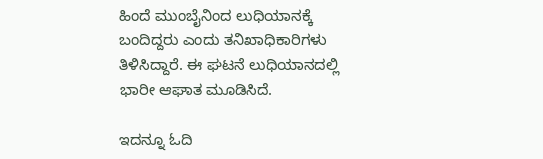ಹಿಂದೆ ಮುಂಬೈನಿಂದ ಲುಧಿಯಾನಕ್ಕೆ ಬಂದಿದ್ದರು ಎಂದು ತನಿಖಾಧಿಕಾರಿಗಳು ತಿಳಿಸಿದ್ದಾರೆ. ಈ ಘಟನೆ ಲುಧಿಯಾನದಲ್ಲಿ ಭಾರೀ ಆಘಾತ ಮೂಡಿಸಿದೆ.

ಇದನ್ನೂ ಓದಿ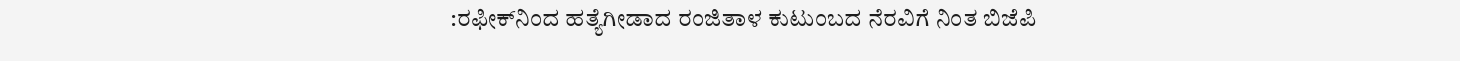:ರಫೀಕ್‌ನಿಂದ ಹತ್ಯೆಗೀಡಾದ ರಂಜಿತಾಳ ಕುಟುಂಬದ ನೆರವಿಗೆ ನಿಂತ ಬಿಜೆಪಿ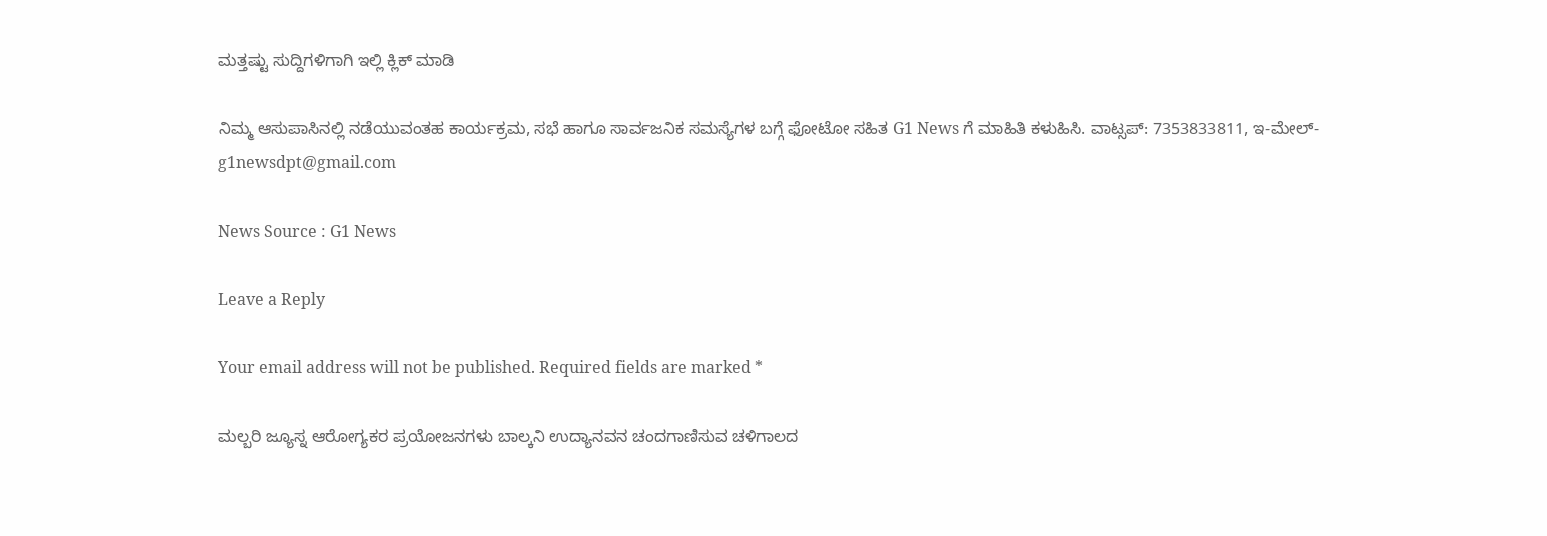ಮತ್ತಷ್ಟು ಸುದ್ದಿಗಳಿಗಾಗಿ ಇಲ್ಲಿ ಕ್ಲಿಕ್‌ ಮಾಡಿ

ನಿಮ್ಮ ಆಸುಪಾಸಿನಲ್ಲಿ ನಡೆಯುವಂತಹ ಕಾರ್ಯಕ್ರಮ, ಸಭೆ ಹಾಗೂ ಸಾರ್ವಜನಿಕ ಸಮಸ್ಯೆಗಳ ಬಗ್ಗೆ ಫೋಟೋ ಸಹಿತ G1 News ಗೆ ಮಾಹಿತಿ ಕಳುಹಿಸಿ. ವಾಟ್ಸಪ್: 7353833811, ಇ-ಮೇಲ್- g1newsdpt@gmail.com

News Source : G1 News

Leave a Reply

Your email address will not be published. Required fields are marked *

ಮಲ್ಬರಿ ಜ್ಯೂಸ್ನ ಆರೋಗ್ಯಕರ ಪ್ರಯೋಜನಗಳು ಬಾಲ್ಕನಿ ಉದ್ಯಾನವನ ಚಂದಗಾಣಿಸುವ ಚಳಿಗಾಲದ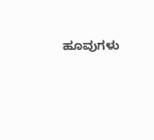ಹೂವುಗಳು